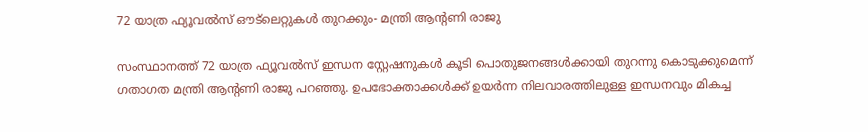72 യാത്ര ഫ്യൂവൽസ് ഔട്ലെറ്റുകൾ തുറക്കും- മന്ത്രി ആന്റണി രാജു

സംസ്ഥാനത്ത്‌ 72 യാത്ര ഫ്യൂവൽസ്‌ ഇന്ധന സ്റ്റേഷനുകൾ കൂടി പൊതുജനങ്ങൾക്കായി തുറന്നു കൊടുക്കുമെന്ന് ഗതാഗത മന്ത്രി ആന്റണി രാജു പറഞ്ഞു. ഉപഭോക്താക്കൾക്ക് ഉയർന്ന നിലവാരത്തിലുള്ള ഇന്ധനവും മികച്ച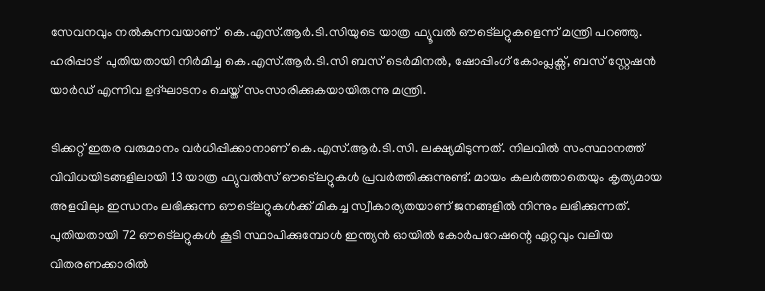സേവനവും നൽകുന്നവയാണ്  കെ.എസ്‌.ആർ.ടി.സിയുടെ യാത്ര ഫ്യൂവൽ ഔട്ലെറ്റുകളെന്ന് മന്ത്രി പറഞ്ഞു. ഹരിപ്പാട്  പുതിയതായി നിർമിച്ച കെ.എസ്‌.ആർ.ടി.സി ബസ് ടെർമിനൽ, ഷോപ്പിംഗ് കോംപ്ലക്സ്, ബസ് സ്റ്റേഷൻ യാർഡ് എന്നിവ ഉദ്‌ഘാടനം ചെയ്ത് സംസാരിക്കുകയായിരുന്നു മന്ത്രി.

ടിക്കറ്റ് ഇതര വരുമാനം വർധിപ്പിക്കാനാണ് കെ.എസ്‌.ആർ.ടി.സി. ലക്ഷ്യമിടുന്നത്. നിലവിൽ സംസ്ഥാനത്ത് വിവിധയിടങ്ങളിലായി 13 യാത്ര ഫ്യുവൽസ് ഔട്ലെറ്റുകൾ പ്രവർത്തിക്കുന്നുണ്ട്. മായം കലർത്താതെയും കൃത്യമായ അളവിലും ഇന്ധനം ലഭിക്കുന്ന ഔട്ലെറ്റുകൾക്ക്‌ മികച്ച സ്വീകാര്യതയാണ് ജനങ്ങളിൽ നിന്നും ലഭിക്കുന്നത്. പുതിയതായി 72 ഔട്ലെറ്റുകൾ കൂടി സ്ഥാപിക്കുമ്പോൾ ഇന്ത്യൻ ഓയിൽ കോർപറേഷന്റെ ഏറ്റവും വലിയ വിതരണക്കാരിൽ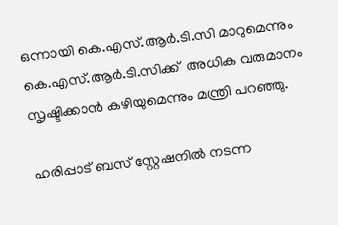ഒന്നായി കെ.എസ്‌.ആർ.ടി.സി മാറുമെന്നും കെ.എസ്‌.ആർ.ടി.സിക്ക്  അധിക വരുമാനം സൃഷ്ടിക്കാൻ കഴിയുമെന്നും മന്ത്രി പറഞ്ഞു.

ഹരിപ്പാട് ബസ് സ്റ്റേഷനിൽ നടന്ന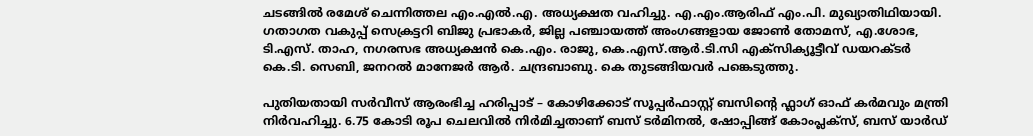ചടങ്ങിൽ രമേശ് ചെന്നിത്തല എം.എൽ.എ. അധ്യക്ഷത വഹിച്ചു. എ.എം.ആരിഫ് എം.പി. മുഖ്യാതിഥിയായി. ഗതാഗത വകുപ്പ് സെക്രട്ടറി ബിജു പ്രഭാകർ, ജില്ല പഞ്ചായത്ത് അംഗങ്ങളായ ജോൺ തോമസ്, എ.ശോഭ, ടി.എസ്‌. താഹ, നഗരസഭ അധ്യക്ഷൻ കെ.എം. രാജു, കെ.എസ്‌.ആർ.ടി.സി എക്സിക്യൂട്ടീവ് ഡയറക്ടർ കെ.ടി. സെബി, ജനറൽ മാനേജർ ആർ. ചന്ദ്രബാബു. കെ തുടങ്ങിയവർ പങ്കെടുത്തു.

പുതിയതായി സർവീസ് ആരംഭിച്ച ഹരിപ്പാട് – കോഴിക്കോട് സൂപ്പർഫാസ്റ്റ് ബസിന്റെ ഫ്ലാഗ് ഓഫ് കർമവും മന്ത്രി നിർവഹിച്ചു. 6.75 കോടി രൂപ ചെലവിൽ നിർമിച്ചതാണ് ബസ് ടർമിനൽ, ഷോപ്പിങ്ങ് കോംപ്ലക്സ്, ബസ് യാർഡ്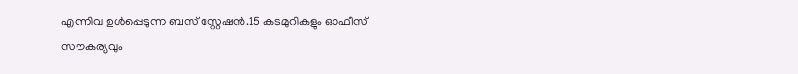എന്നിവ ഉൾപ്പെടുന്ന ബസ് സ്റ്റേഷൻ.15 കടമുറികളും ഓഫീസ്  സൗകര്യവും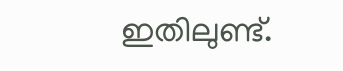ഇതിലുണ്ട്.